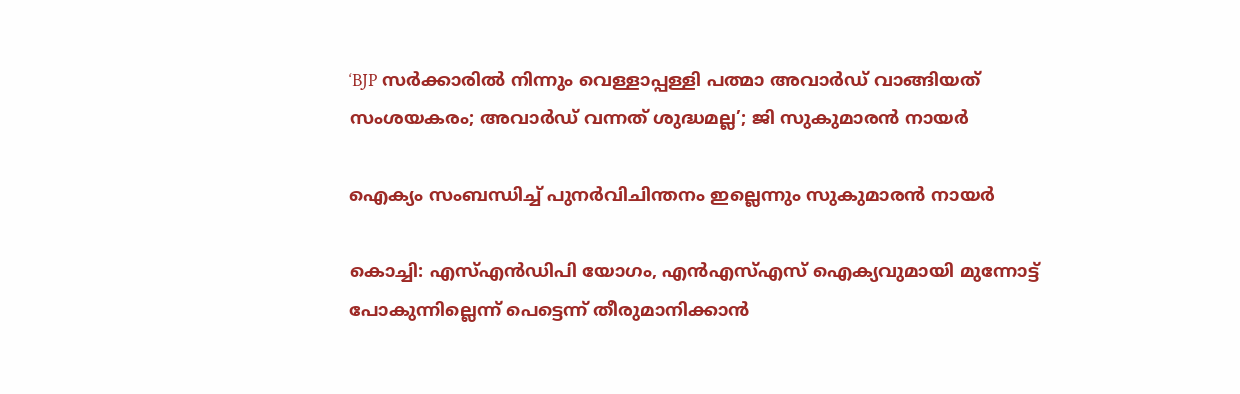‘BJP സർക്കാരിൽ നിന്നും വെള്ളാപ്പള്ളി പത്മാ അവാർഡ് വാങ്ങിയത് സംശയകരം; അവാർഡ് വന്നത് ശുദ്ധമല്ല’; ജി സുകുമാരൻ നായർ

ഐക്യം സംബന്ധിച്ച് പുനര്‍വിചിന്തനം ഇല്ലെന്നും സുകുമാരന്‍ നായര്‍

കൊച്ചി: എസ്എന്‍ഡിപി യോഗം, എന്‍എസ്എസ് ഐക്യവുമായി മുന്നോട്ട് പോകുന്നില്ലെന്ന് പെട്ടെന്ന് തീരുമാനിക്കാന്‍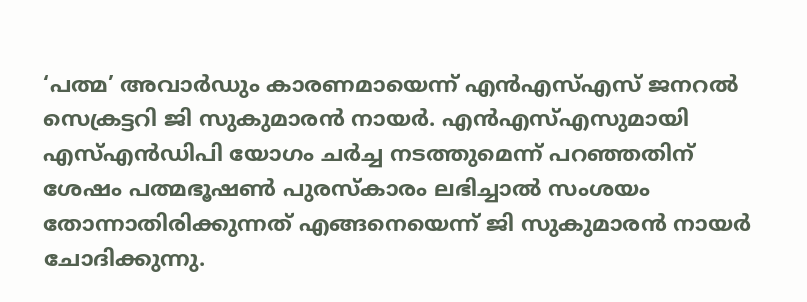‘പത്മ’ അവാര്‍ഡും കാരണമായെന്ന് എന്‍എസ്എസ് ജനറല്‍ സെക്രട്ടറി ജി സുകുമാരന്‍ നായര്‍. എന്‍എസ്എസുമായി എസ്എന്‍ഡിപി യോഗം ചര്‍ച്ച നടത്തുമെന്ന് പറഞ്ഞതിന് ശേഷം പത്മഭൂഷണ്‍ പുരസ്‌കാരം ലഭിച്ചാല്‍ സംശയം തോന്നാതിരിക്കുന്നത് എങ്ങനെയെന്ന് ജി സുകുമാരന്‍ നായര്‍ ചോദിക്കുന്നു.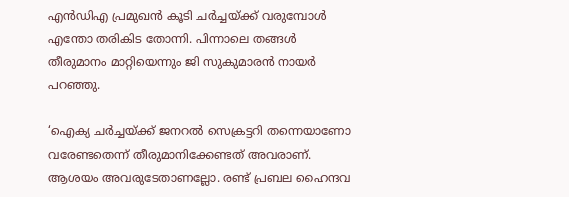എന്‍ഡിഎ പ്രമുഖന്‍ കൂടി ചര്‍ച്ചയ്ക്ക് വരുമ്പോള്‍ എന്തോ തരികിട തോന്നി. പിന്നാലെ തങ്ങള്‍ തീരുമാനം മാറ്റിയെന്നും ജി സുകുമാരന്‍ നായര്‍ പറഞ്ഞു.

‘ഐക്യ ചര്‍ച്ചയ്ക്ക് ജനറല്‍ സെക്രട്ടറി തന്നെയാണോ വരേണ്ടതെന്ന് തീരുമാനിക്കേണ്ടത് അവരാണ്. ആശയം അവരുടേതാണല്ലോ. രണ്ട് പ്രബല ഹൈന്ദവ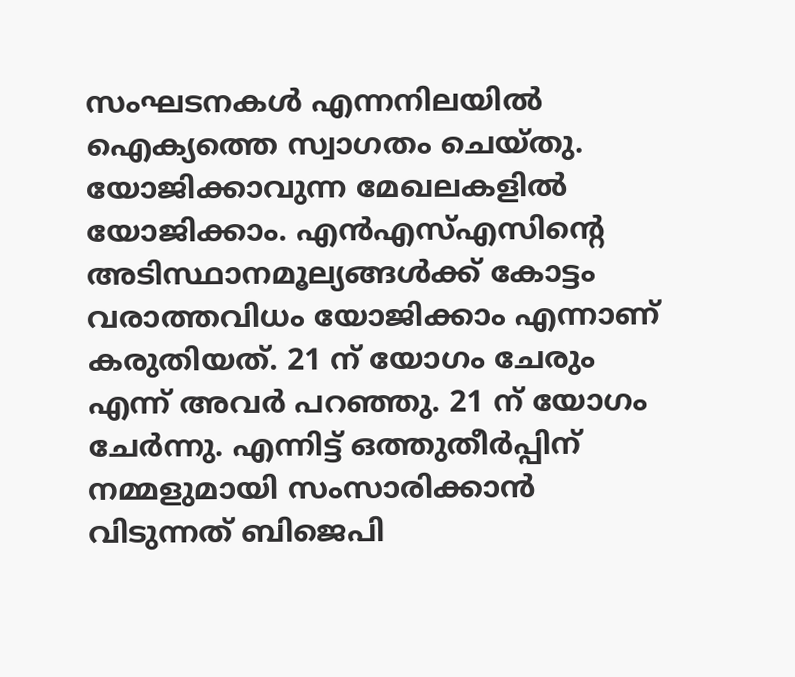സംഘടനകള്‍ എന്നനിലയില്‍ ഐക്യത്തെ സ്വാഗതം ചെയ്തു. യോജിക്കാവുന്ന മേഖലകളില്‍ യോജിക്കാം. എന്‍എസ്എസിന്റെ അടിസ്ഥാനമൂല്യങ്ങള്‍ക്ക് കോട്ടം വരാത്തവിധം യോജിക്കാം എന്നാണ് കരുതിയത്. 21 ന് യോഗം ചേരും എന്ന് അവര്‍ പറഞ്ഞു. 21 ന് യോഗം ചേര്‍ന്നു. എന്നിട്ട് ഒത്തുതീര്‍പ്പിന് നമ്മളുമായി സംസാരിക്കാന്‍ വിടുന്നത് ബിജെപി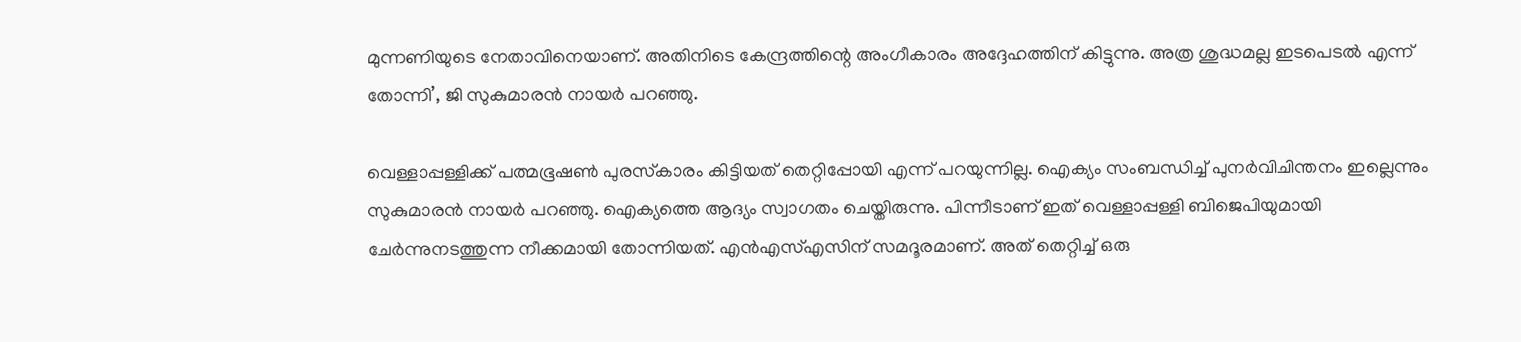മുന്നണിയുടെ നേതാവിനെയാണ്. അതിനിടെ കേന്ദ്രത്തിന്റെ അംഗീകാരം അദ്ദേഹത്തിന് കിട്ടുന്നു. അത്ര ശുദ്ധമല്ല ഇടപെടല്‍ എന്ന് തോന്നി’, ജി സുകുമാരന്‍ നായര്‍ പറഞ്ഞു.

വെള്ളാപ്പള്ളിക്ക് പത്മഭൂഷണ്‍ പുരസ്‌കാരം കിട്ടിയത് തെറ്റിപ്പോയി എന്ന് പറയുന്നില്ല. ഐക്യം സംബന്ധിച്ച് പുനര്‍വിചിന്തനം ഇല്ലെന്നും സുകുമാരന്‍ നായര്‍ പറഞ്ഞു. ഐക്യത്തെ ആദ്യം സ്വാഗതം ചെയ്തിരുന്നു. പിന്നീടാണ് ഇത് വെള്ളാപ്പള്ളി ബിജെപിയുമായി ചേര്‍ന്നുനടത്തുന്ന നീക്കമായി തോന്നിയത്. എന്‍എസ്എസിന് സമദൂരമാണ്. അത് തെറ്റിച്ച് ഒരു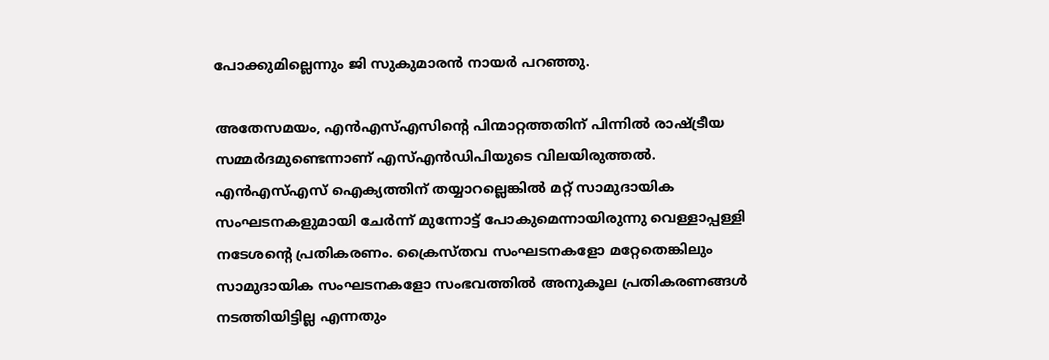പോക്കുമില്ലെന്നും ജി സുകുമാരന്‍ നായര്‍ പറഞ്ഞു.

അതേസമയം, എൻഎസ്എസിന്‍റെ പിന്മാറ്റത്തതിന് പിന്നില്‍ രാഷ്ട്രീയ സമ്മര്‍ദമുണ്ടെന്നാണ് എസ്എന്‍ഡിപിയുടെ വിലയിരുത്തല്‍. എന്‍എസ്എസ് ഐക്യത്തിന് തയ്യാറല്ലെങ്കില്‍ മറ്റ് സാമുദായിക സംഘടനകളുമായി ചേര്‍ന്ന് മുന്നോട്ട് പോകുമെന്നായിരുന്നു വെള്ളാപ്പള്ളി നടേശന്റെ പ്രതികരണം. ക്രൈസ്തവ സംഘടനകളോ മറ്റേതെങ്കിലും സാമുദായിക സംഘടനകളോ സംഭവത്തില്‍ അനുകൂല പ്രതികരണങ്ങള്‍ നടത്തിയിട്ടില്ല എന്നതും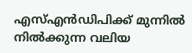എസ്എന്‍ഡിപിക്ക് മുന്നില്‍ നില്‍ക്കുന്ന വലിയ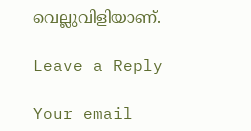വെല്ലുവിളിയാണ്.

Leave a Reply

Your email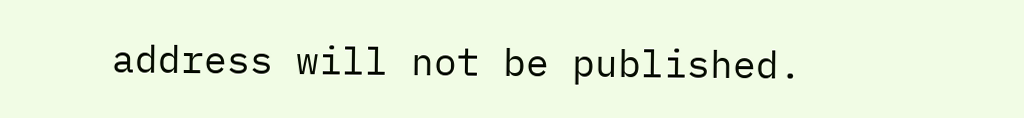address will not be published.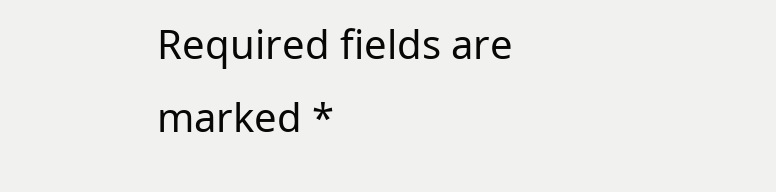Required fields are marked *